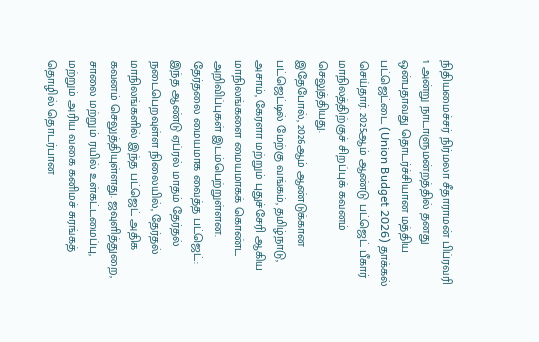நிதியமைச்சர் நிர்மலா சீதாராமன் பிப்ரவரி 1 அன்று நாடாளுமன்றத்தில் தனது ஒன்பதாவது தொடர்ச்சியான மத்திய பட்ஜெட்டை (Union Budget 2026) தாக்கல் செய்தார். 2025ஆம் ஆண்டு பட்ஜெட் பீகார் மாநிலத்திற்குச் சிறப்புக் கவனம் செலுத்தியது.
இதேபோல், 2026ஆம் ஆண்டுக்கான பட்ஜெட்டில் மேற்கு வங்கம், தமிழ்நாடு, அசாம், கேரளா மற்றும் புதுச்சேரி ஆகிய மாநிலங்களை மையமாகக் கொண்ட அறிவிப்புகள் இடம்பெற்றுள்ளன.
தேர்தலை மையமாக வைத்த பட்ஜெட்:
இந்த ஆண்டு ஏப்ரல் மாதம் தேர்தல் நடைபெறவுள்ள நிலையில், தேர்தல் மாநிலங்களில் இந்த பட்ஜெட் அதிக கவனம் செலுத்தியுள்ளது. ஜவுளித்துறை, சாலை மற்றும் ரயில் உள்கட்டமைப்பு, மற்றும் அரிய வகை கனிமச் சுரங்கத் தொழில் தொடர்பான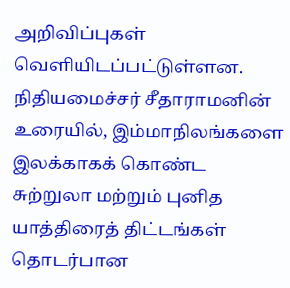அறிவிப்புகள் வெளியிடப்பட்டுள்ளன. நிதியமைச்சர் சீதாராமனின் உரையில், இம்மாநிலங்களை இலக்காகக் கொண்ட சுற்றுலா மற்றும் புனித யாத்திரைத் திட்டங்கள் தொடர்பான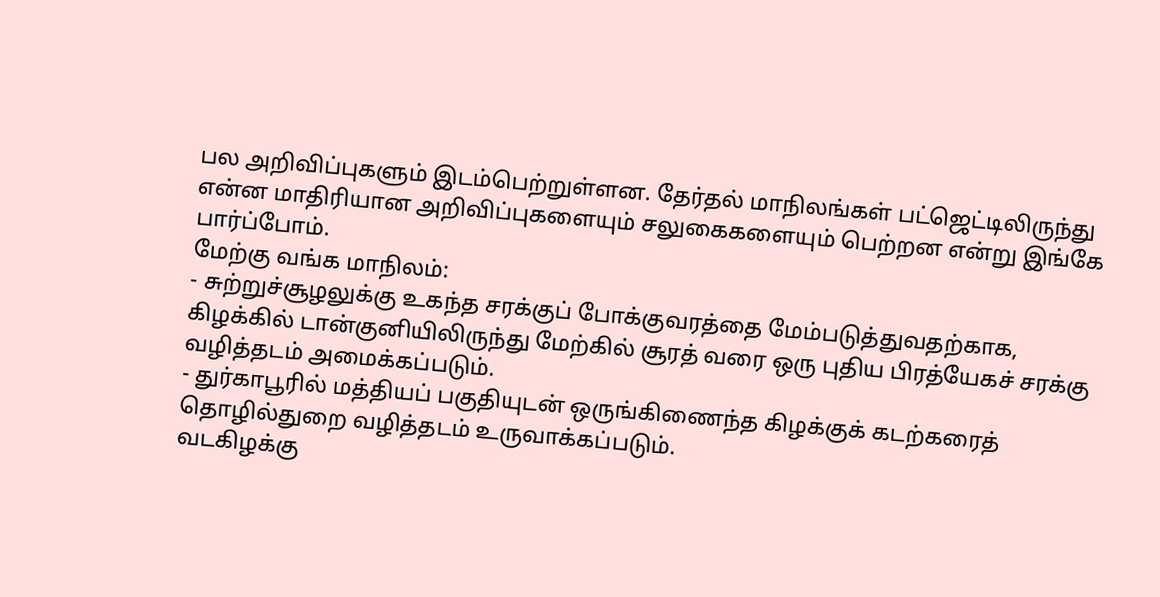பல அறிவிப்புகளும் இடம்பெற்றுள்ளன. தேர்தல் மாநிலங்கள் பட்ஜெட்டிலிருந்து என்ன மாதிரியான அறிவிப்புகளையும் சலுகைகளையும் பெற்றன என்று இங்கே பார்ப்போம்.
மேற்கு வங்க மாநிலம்:
- சுற்றுச்சூழலுக்கு உகந்த சரக்குப் போக்குவரத்தை மேம்படுத்துவதற்காக, கிழக்கில் டான்குனியிலிருந்து மேற்கில் சூரத் வரை ஒரு புதிய பிரத்யேகச் சரக்கு வழித்தடம் அமைக்கப்படும்.
- துர்காபூரில் மத்தியப் பகுதியுடன் ஒருங்கிணைந்த கிழக்குக் கடற்கரைத் தொழில்துறை வழித்தடம் உருவாக்கப்படும்.
வடகிழக்கு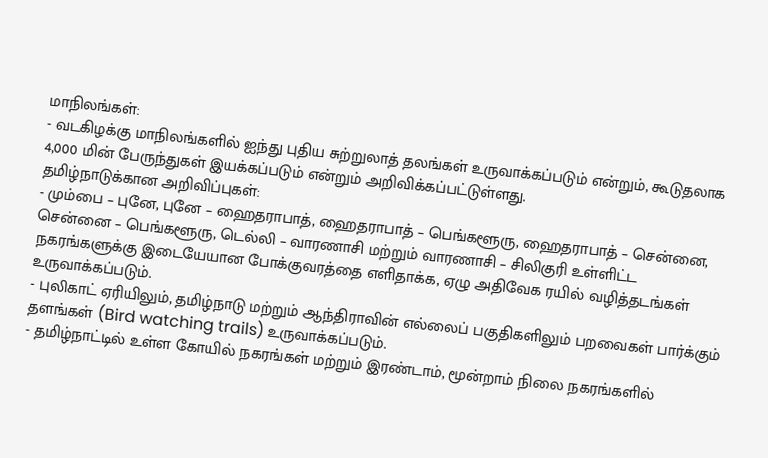மாநிலங்கள்:
- வடகிழக்கு மாநிலங்களில் ஐந்து புதிய சுற்றுலாத் தலங்கள் உருவாக்கப்படும் என்றும், கூடுதலாக 4,000 மின் பேருந்துகள் இயக்கப்படும் என்றும் அறிவிக்கப்பட்டுள்ளது.
தமிழ்நாடுக்கான அறிவிப்புகள்:
- மும்பை – புனே, புனே – ஹைதராபாத், ஹைதராபாத் – பெங்களூரு, ஹைதராபாத் – சென்னை, சென்னை – பெங்களூரு, டெல்லி – வாரணாசி மற்றும் வாரணாசி – சிலிகுரி உள்ளிட்ட நகரங்களுக்கு இடையேயான போக்குவரத்தை எளிதாக்க, ஏழு அதிவேக ரயில் வழித்தடங்கள் உருவாக்கப்படும்.
- புலிகாட் ஏரியிலும், தமிழ்நாடு மற்றும் ஆந்திராவின் எல்லைப் பகுதிகளிலும் பறவைகள் பார்க்கும் தளங்கள் (Bird watching trails) உருவாக்கப்படும்.
- தமிழ்நாட்டில் உள்ள கோயில் நகரங்கள் மற்றும் இரண்டாம், மூன்றாம் நிலை நகரங்களில்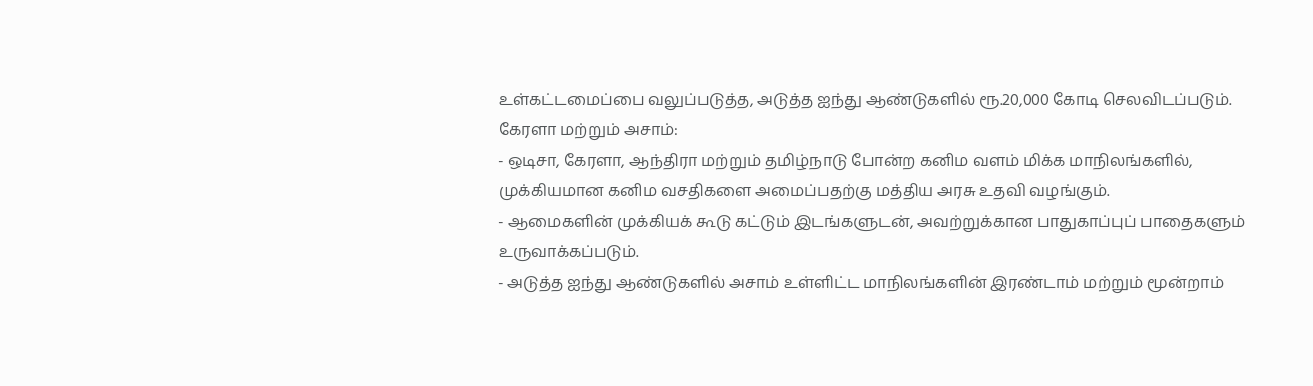உள்கட்டமைப்பை வலுப்படுத்த, அடுத்த ஐந்து ஆண்டுகளில் ரூ.20,000 கோடி செலவிடப்படும்.
கேரளா மற்றும் அசாம்:
- ஒடிசா, கேரளா, ஆந்திரா மற்றும் தமிழ்நாடு போன்ற கனிம வளம் மிக்க மாநிலங்களில், முக்கியமான கனிம வசதிகளை அமைப்பதற்கு மத்திய அரசு உதவி வழங்கும்.
- ஆமைகளின் முக்கியக் கூடு கட்டும் இடங்களுடன், அவற்றுக்கான பாதுகாப்புப் பாதைகளும் உருவாக்கப்படும்.
- அடுத்த ஐந்து ஆண்டுகளில் அசாம் உள்ளிட்ட மாநிலங்களின் இரண்டாம் மற்றும் மூன்றாம்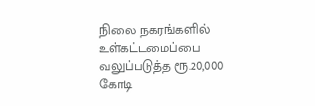நிலை நகரங்களில் உள்கட்டமைப்பை வலுப்படுத்த ரூ.20,000 கோடி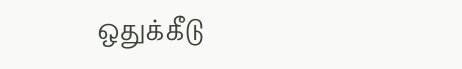ஒதுக்கீடு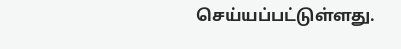செய்யப்பட்டுள்ளது.